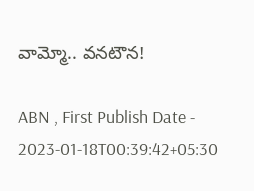వామ్మో.. వనటౌన!

ABN , First Publish Date - 2023-01-18T00:39:42+05:30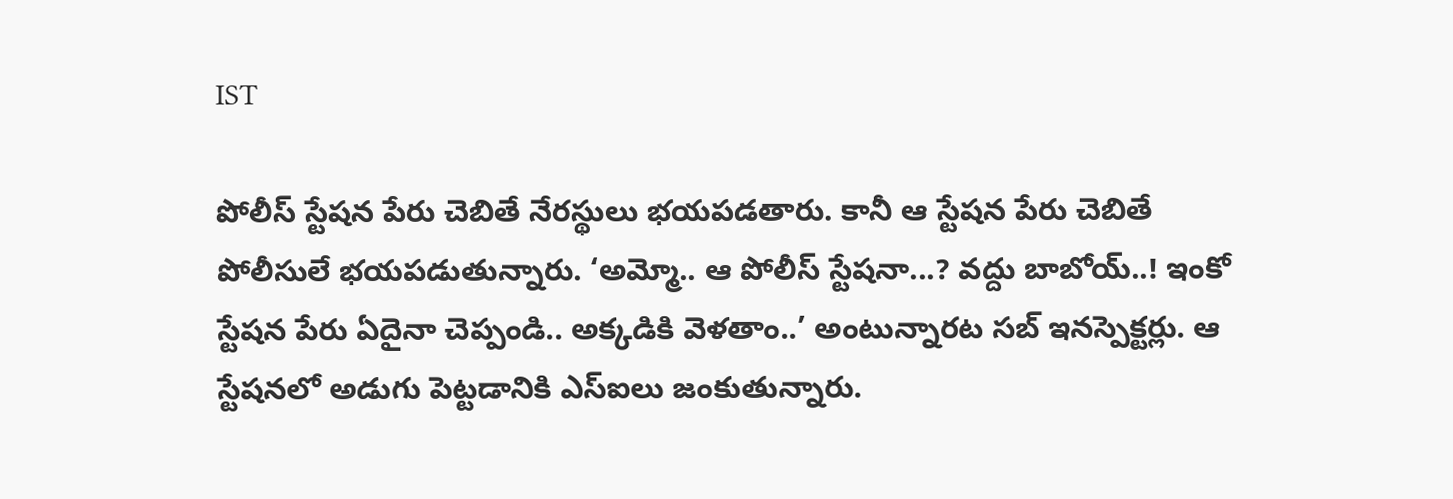IST

పోలీస్‌ స్టేషన పేరు చెబితే నేరస్థులు భయపడతారు. కానీ ఆ స్టేషన పేరు చెబితే పోలీసులే భయపడుతున్నారు. ‘అమ్మో.. ఆ పోలీస్‌ స్టేషనా...? వద్దు బాబోయ్‌..! ఇంకో స్టేషన పేరు ఏదైనా చెప్పండి.. అక్కడికి వెళతాం..’ అంటున్నారట సబ్‌ ఇనస్పెక్టర్లు. ఆ స్టేషనలో అడుగు పెట్టడానికి ఎస్‌ఐలు జంకుతున్నారు.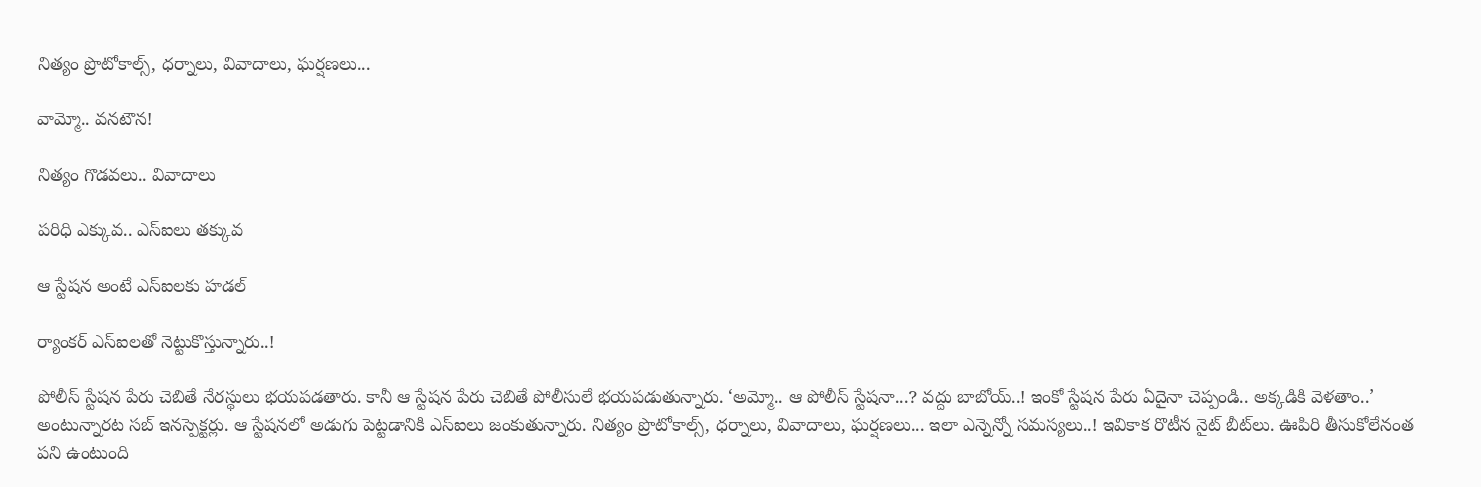నిత్యం ప్రొటోకాల్స్‌, ధర్నాలు, వివాదాలు, ఘర్షణలు...

వామ్మో.. వనటౌన!

నిత్యం గొడవలు.. వివాదాలు

పరిధి ఎక్కువ.. ఎస్‌ఐలు తక్కువ

ఆ స్టేషన అంటే ఎస్‌ఐలకు హడల్‌

ర్యాంకర్‌ ఎస్‌ఐలతో నెట్టుకొస్తున్నారు..!

పోలీస్‌ స్టేషన పేరు చెబితే నేరస్థులు భయపడతారు. కానీ ఆ స్టేషన పేరు చెబితే పోలీసులే భయపడుతున్నారు. ‘అమ్మో.. ఆ పోలీస్‌ స్టేషనా...? వద్దు బాబోయ్‌..! ఇంకో స్టేషన పేరు ఏదైనా చెప్పండి.. అక్కడికి వెళతాం..’ అంటున్నారట సబ్‌ ఇనస్పెక్టర్లు. ఆ స్టేషనలో అడుగు పెట్టడానికి ఎస్‌ఐలు జంకుతున్నారు. నిత్యం ప్రొటోకాల్స్‌, ధర్నాలు, వివాదాలు, ఘర్షణలు... ఇలా ఎన్నెన్నో సమస్యలు..! ఇవికాక రొటీన నైట్‌ బీట్‌లు. ఊపిరి తీసుకోలేనంత పని ఉంటుంది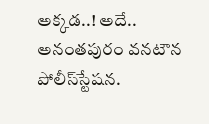అక్కడ..! అదే.. అనంతపురం వనటౌన పోలీస్‌స్టేషన.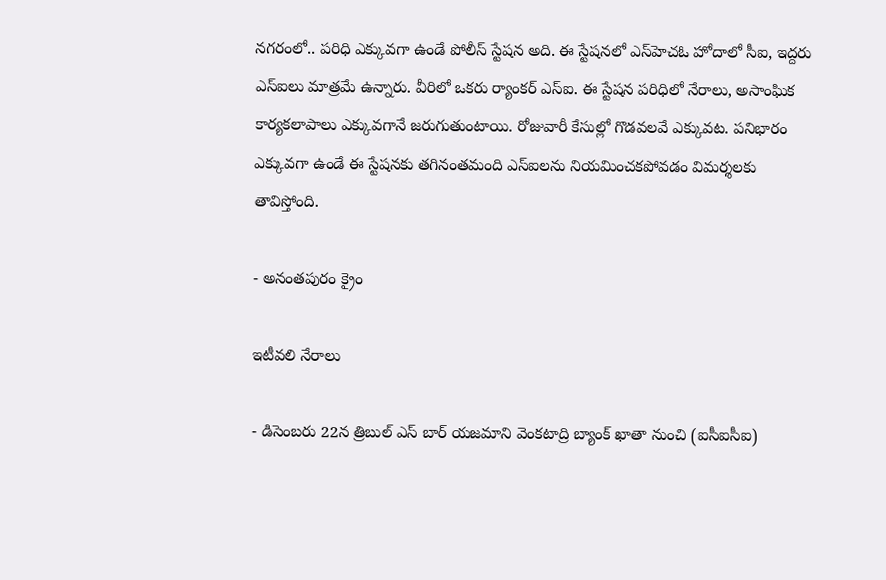నగరంలో.. పరిధి ఎక్కువగా ఉండే పోలీస్‌ స్టేషన అది. ఈ స్టేషనలో ఎస్‌హెచఓ హోదాలో సీఐ, ఇద్దరు ఎస్‌ఐలు మాత్రమే ఉన్నారు. వీరిలో ఒకరు ర్యాంకర్‌ ఎస్‌ఐ. ఈ స్టేషన పరిధిలో నేరాలు, అసాంఘిక కార్యకలాపాలు ఎక్కువగానే జరుగుతుంటాయి. రోజువారీ కేసుల్లో గొడవలవే ఎక్కువట. పనిభారం ఎక్కువగా ఉండే ఈ స్టేషనకు తగినంతమంది ఎస్‌ఐలను నియమించకపోవడం విమర్శలకు తావిస్తోంది.

- అనంతపురం క్రైం

ఇటీవలి నేరాలు

- డిసెంబరు 22న త్రిబుల్‌ ఎస్‌ బార్‌ యజమాని వెంకటాద్రి బ్యాంక్‌ ఖాతా నుంచి (ఐసీఐసీఐ)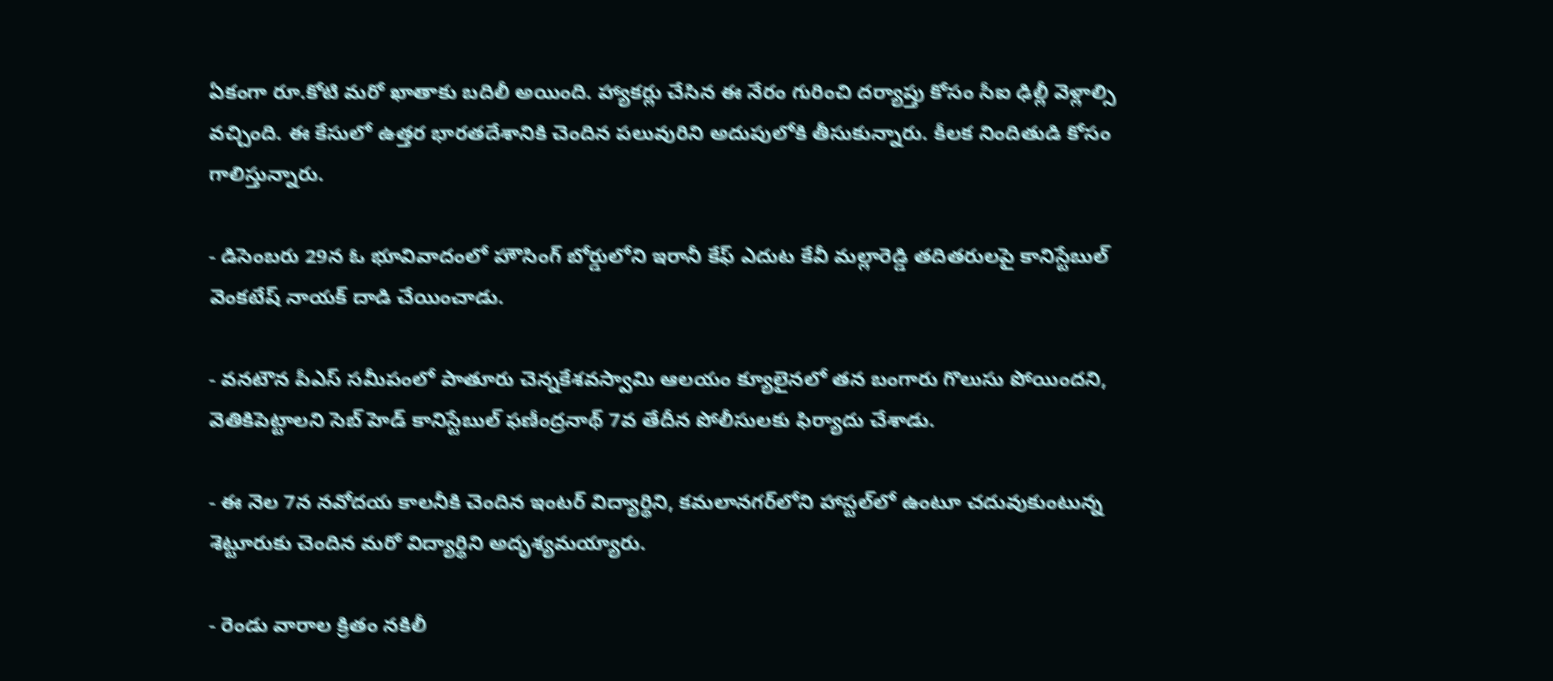ఏకంగా రూ.కోటి మరో ఖాతాకు బదిలీ అయింది. హ్యాకర్లు చేసిన ఈ నేరం గురించి దర్యాప్తు కోసం సీఐ ఢిల్లీ వెళ్లాల్సి వచ్చింది. ఈ కేసులో ఉత్తర భారతదేశానికి చెందిన పలువురిని అదుపులోకి తీసుకున్నారు. కీలక నిందితుడి కోసం గాలిస్తున్నారు.

- డిసెంబరు 29న ఓ భూవివాదంలో హౌసింగ్‌ బోర్డులోని ఇరానీ కేఫ్‌ ఎదుట కేవీ మల్లారెడ్డి తదితరులపై కానిస్టేబుల్‌ వెంకటేష్‌ నాయక్‌ దాడి చేయించాడు.

- వనటౌన పీఎస్‌ సమీపంలో పాతూరు చెన్నకేశవస్వామి ఆలయం క్యూలైనలో తన బంగారు గొలుసు పోయిందని, వెతికిపెట్టాలని సెబ్‌ హెడ్‌ కానిస్టేబుల్‌ ఫణీంద్రనాథ్‌ 7వ తేదీన పోలీసులకు ఫిర్యాదు చేశాడు.

- ఈ నెల 7న నవోదయ కాలనీకి చెందిన ఇంటర్‌ విద్యార్థిని, కమలానగర్‌లోని హాస్టల్‌లో ఉంటూ చదువుకుంటున్న శెట్టూరుకు చెందిన మరో విద్యార్థిని అదృశ్యమయ్యారు.

- రెండు వారాల క్రితం నకిలీ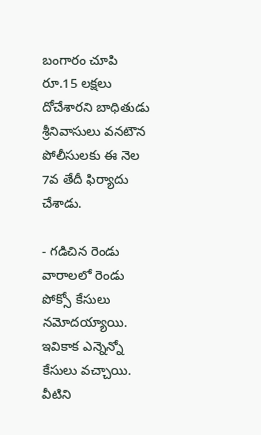బంగారం చూపి రూ.15 లక్షలు దోచేశారని బాధితుడు శ్రీనివాసులు వనటౌన పోలీసులకు ఈ నెల 7వ తేదీ ఫిర్యాదు చేశాడు.

- గడిచిన రెండు వారాలలో రెండు పోక్సో కేసులు నమోదయ్యాయి. ఇవికాక ఎన్నెన్నో కేసులు వచ్చాయి. వీటిని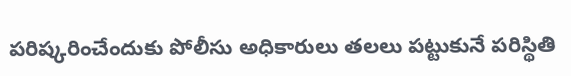పరిష్కరించేందుకు పోలీసు అధికారులు తలలు పట్టుకునే పరిస్థితి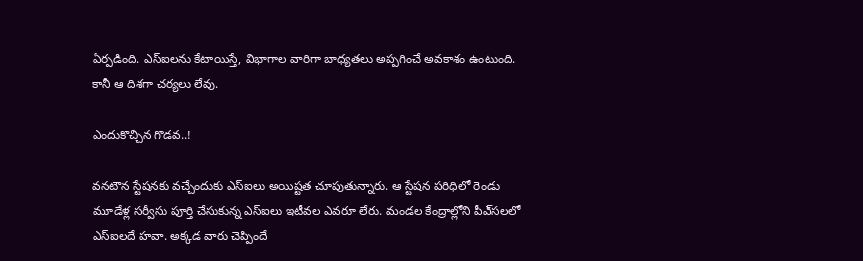ఏర్పడింది. ఎస్‌ఐలను కేటాయిస్తే, విభాగాల వారిగా బాధ్యతలు అప్పగించే అవకాశం ఉంటుంది. కానీ ఆ దిశగా చర్యలు లేవు.

ఎందుకొచ్చిన గొడవ..!

వనటౌన స్టేషనకు వచ్చేందుకు ఎస్‌ఐలు అయిష్టత చూపుతున్నారు. ఆ స్టేషన పరిధిలో రెండు మూడేళ్ల సర్వీసు పూర్తి చేసుకున్న ఎస్‌ఐలు ఇటీవల ఎవరూ లేరు. మండల కేంద్రాల్లోని పీఎ్‌సలలో ఎస్‌ఐలదే హవా. అక్కడ వారు చెప్పిందే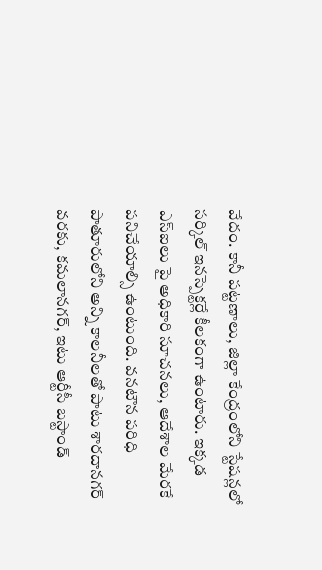వేదం. కానీ పట్టణాలు, జిల్లా కేంద్రంలోని స్టేషన్లలో సర్కిల్‌ ఇనస్పెక్టర్లే కీలకంగా ఉంటారు. ఇక్కడ ఎస్‌ఐలు పై అధికారి సూచనలు, ఆదేశాల మేరకే పనిచేయాల్సి ఉంటుంది. వనటౌన పరిధి పాతూరులోని అన్ని కాలనీలతో పాటు శారదానగర్‌ వరకు, కమలానగర్‌, ఇటు ఆర్టీసీ బస్టాండ్‌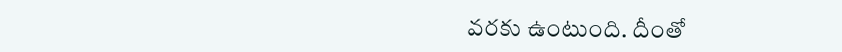వరకు ఉంటుంది. దీంతో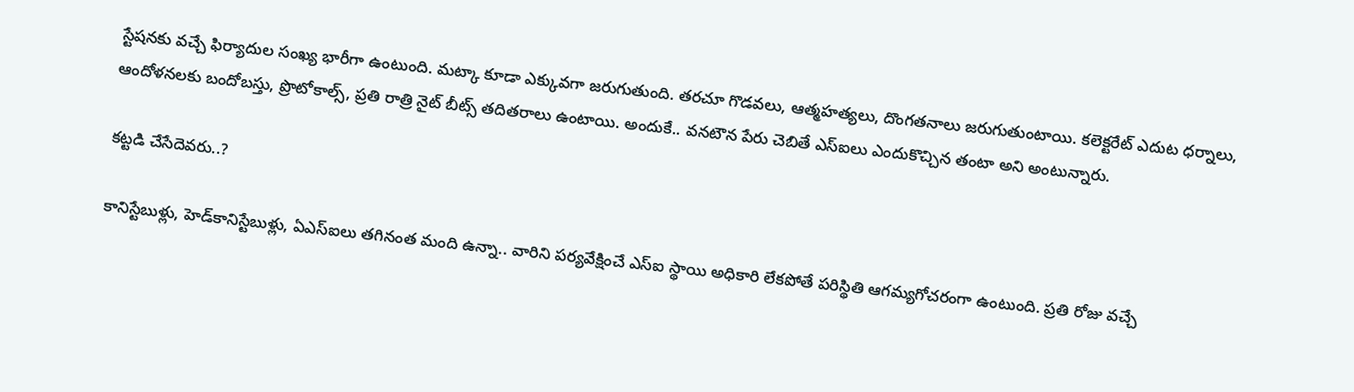స్టేషనకు వచ్చే ఫిర్యాదుల సంఖ్య భారీగా ఉంటుంది. మట్కా కూడా ఎక్కువగా జరుగుతుంది. తరచూ గొడవలు, ఆత్మహత్యలు, దొంగతనాలు జరుగుతుంటాయి. కలెక్టరేట్‌ ఎదుట ధర్నాలు, ఆందోళనలకు బందోబస్తు, ప్రొటోకాల్స్‌, ప్రతి రాత్రి నైట్‌ బీట్స్‌ తదితరాలు ఉంటాయి. అందుకే.. వనటౌన పేరు చెబితే ఎస్‌ఐలు ఎందుకొచ్చిన తంటా అని అంటున్నారు.

కట్టడి చేసేదెవరు..?

కానిస్టేబుళ్లు, హెడ్‌కానిస్టేబుళ్లు, ఏఎస్‌ఐలు తగినంత మంది ఉన్నా.. వారిని పర్యవేక్షించే ఎస్‌ఐ స్థాయి అధికారి లేకపోతే పరిస్థితి ఆగమ్యగోచరంగా ఉంటుంది. ప్రతి రోజు వచ్చే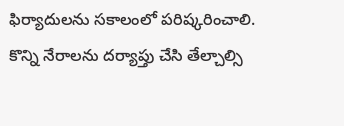ఫిర్యాదులను సకాలంలో పరిష్కరించాలి. కొన్ని నేరాలను దర్యాప్తు చేసి తేల్చాల్సి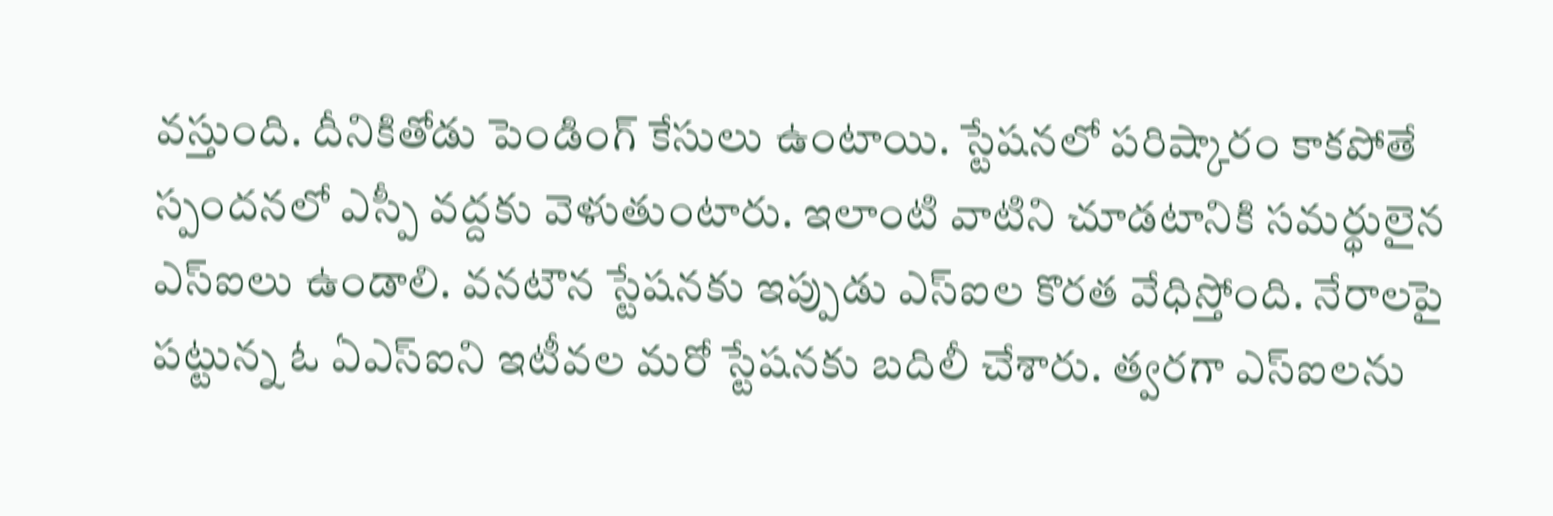వస్తుంది. దీనికితోడు పెండింగ్‌ కేసులు ఉంటాయి. స్టేషనలో పరిష్కారం కాకపోతే స్పందనలో ఎస్పీ వద్దకు వెళుతుంటారు. ఇలాంటి వాటిని చూడటానికి సమర్థులైన ఎస్‌ఐలు ఉండాలి. వనటౌన స్టేషనకు ఇప్పుడు ఎస్‌ఐల కొరత వేధిస్తోంది. నేరాలపై పట్టున్న ఓ ఏఎస్‌ఐని ఇటీవల మరో స్టేషనకు బదిలీ చేశారు. త్వరగా ఎస్‌ఐలను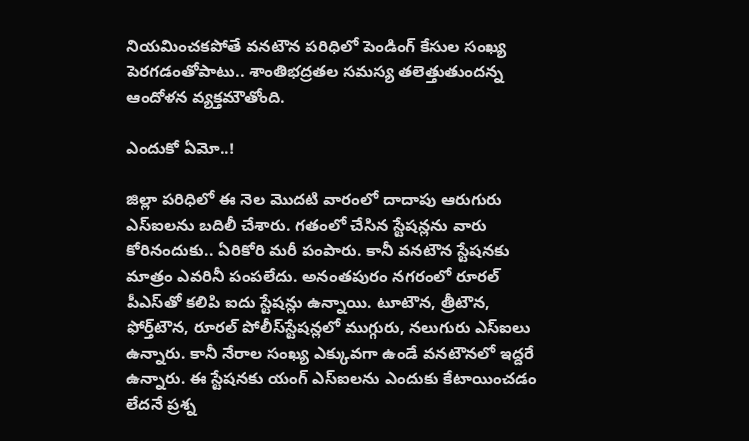నియమించకపోతే వనటౌన పరిధిలో పెండింగ్‌ కేసుల సంఖ్య పెరగడంతోపాటు.. శాంతిభద్రతల సమస్య తలెత్తుతుందన్న ఆందోళన వ్యక్తమౌతోంది.

ఎందుకో ఏమో..!

జిల్లా పరిధిలో ఈ నెల మొదటి వారంలో దాదాపు ఆరుగురు ఎస్‌ఐలను బదిలీ చేశారు. గతంలో చేసిన స్టేషన్లను వారు కోరినందుకు.. ఏరికోరి మరీ పంపారు. కానీ వనటౌన స్టేషనకు మాత్రం ఎవరినీ పంపలేదు. అనంతపురం నగరంలో రూరల్‌ పీఎస్‌తో కలిపి ఐదు స్టేషన్లు ఉన్నాయి. టూటౌన, త్రీటౌన, ఫోర్త్‌టౌన, రూరల్‌ పోలీస్‌స్టేషన్లలో ముగ్గురు, నలుగురు ఎస్‌ఐలు ఉన్నారు. కానీ నేరాల సంఖ్య ఎక్కువగా ఉండే వనటౌనలో ఇద్దరే ఉన్నారు. ఈ స్టేషనకు యంగ్‌ ఎస్‌ఐలను ఎందుకు కేటాయించడం లేదనే ప్రశ్న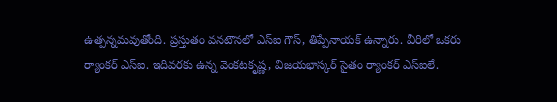ఉత్పన్నమవుతోంది. ప్రస్తుతం వనటౌనలో ఎస్‌ఐ గౌస్‌, తిప్పేనాయక్‌ ఉన్నారు. వీరిలో ఒకరు ర్యాంకర్‌ ఎస్‌ఐ. ఇదివరకు ఉన్న వెంకటకృష్ణ, విజయభాస్కర్‌ సైతం ర్యాంకర్‌ ఎస్‌ఐలే.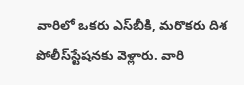వారిలో ఒకరు ఎస్‌బీకి, మరొకరు దిశ పోలీస్‌స్టేషనకు వెళ్లారు. వారి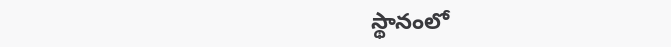స్థానంలో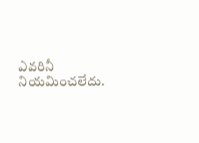ఎవరినీ నియమించలేదు.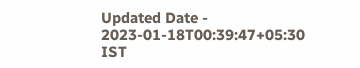Updated Date - 2023-01-18T00:39:47+05:30 IST